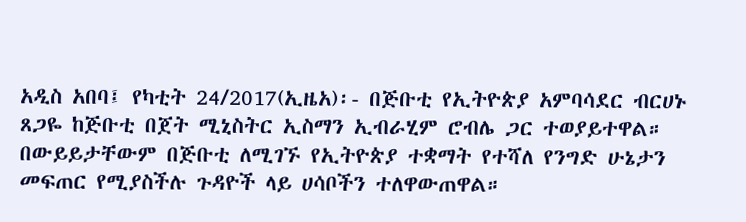አዲስ አበባ፤ የካቲት 24/2017(ኢዜአ)፡- በጅቡቲ የኢትዮጵያ አምባሳደር ብርሀኑ ጸጋዬ ከጅቡቲ በጀት ሚኒስትር ኢስማን ኢብራሂም ሮብሌ ጋር ተወያይተዋል።
በውይይታቸውም በጅቡቲ ለሚገኙ የኢትዮጵያ ተቋማት የተሻለ የንግድ ሁኔታን መፍጠር የሚያስችሉ ጉዳዮች ላይ ሀሳቦችን ተለዋውጠዋል።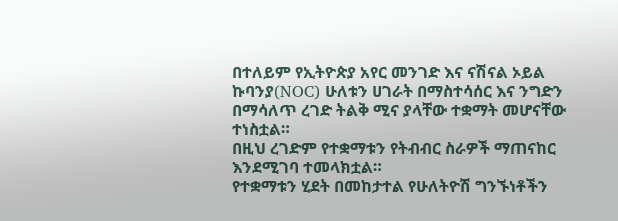በተለይም የኢትዮጵያ አየር መንገድ እና ናሽናል ኦይል ኩባንያ(NOC) ሁለቱን ሀገራት በማስተሳሰር እና ንግድን በማሳለጥ ረገድ ትልቅ ሚና ያላቸው ተቋማት መሆናቸው ተነስቷል።
በዚህ ረገድም የተቋማቱን የትብብር ስራዎች ማጠናከር እንደሚገባ ተመላክቷል።
የተቋማቱን ሂደት በመከታተል የሁለትዮሽ ግንኙነቶችን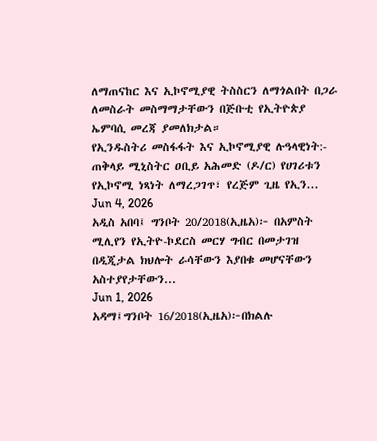ለማጠናከር እና ኢኮኖሚያዊ ትስስርን ለማጎልበት በጋራ ለመስራት መስማማታቸውን በጅቡቲ የኢትዮጵያ ኤምባሲ መረጃ ያመለክታል።
የኢንዱስትሪ መስፋፋት እና ኢኮኖሚያዊ ሉዓላዊነት:- ጠቅላይ ሚኒስትር ዐቢይ አሕመድ (ዶ/ር) የሀገሪቱን የኢኮኖሚ ነጻነት ለማረጋገጥ፣ የረጅም ጊዜ የኢን...
Jun 4, 2026
አዲስ አበባ፤ ግንቦት 20/2018(ኢዜአ)፦ በአምስት ሚሊየን የኢትዮ-ኮደርስ መርሃ ግብር በመታገዝ በዲጂታል ክህሎት ራሳቸውን እያበቁ መሆናቸውን አስተያየታቸውን...
Jun 1, 2026
አዳማ፤ግንቦት 16/2018(ኢዜአ)፦በክልሉ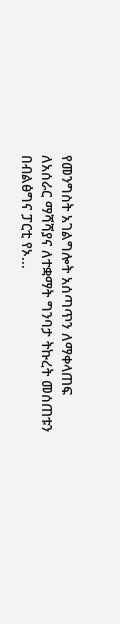የመንግስት አገልግሎት አሰጣጥን ለማቀላጠፍ ለአሰራር ማሻሻያና ለተቋማት ግንባታ ትኩረት መሰጠቱን በብልፅግና ፓርቲ የኦ...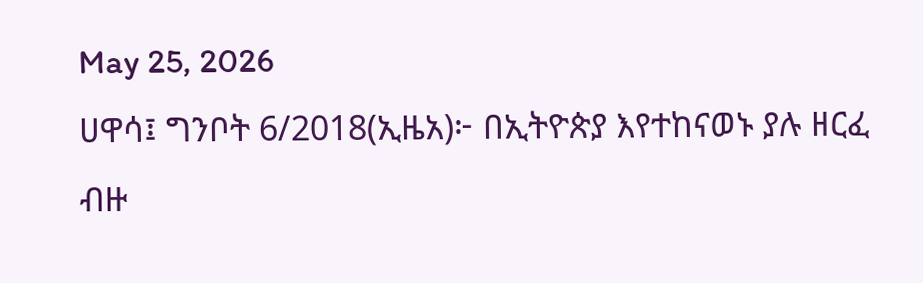May 25, 2026
ሀዋሳ፤ ግንቦት 6/2018(ኢዜአ)፦ በኢትዮጵያ እየተከናወኑ ያሉ ዘርፈ ብዙ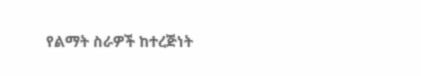የልማት ስራዎች ከተረጅነት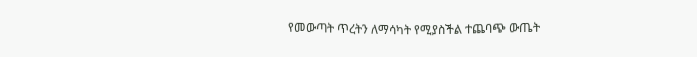የመውጣት ጥረትን ለማሳካት የሚያስችል ተጨባጭ ውጤት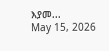እያመ...
May 15, 2026